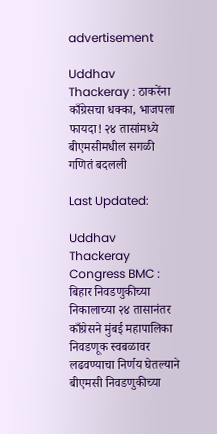advertisement

Uddhav Thackeray : ठाकरेंना काँग्रेसचा धक्का, भाजपला फायदा! २४ तासांमध्ये बीएमसीमधील सगळी गणितं बदलली

Last Updated:

Uddhav Thackeray Congress BMC : बिहार निवडणुकीच्या निकालाच्या २४ तासानंतर काँग्रेसने मुंबई महापालिका निवडणूक स्वबळावर लढवण्याचा निर्णय घेतल्याने बीएमसी निवडणुकीच्या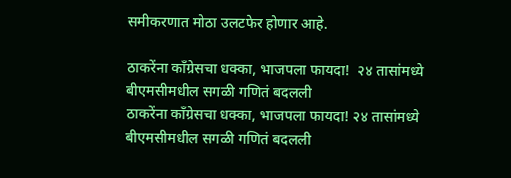समीकरणात मोठा उलटफेर होणार आहे.

ठाकरेंना काँग्रेसचा धक्का, भाजपला फायदा!  २४ तासांमध्ये बीएमसीमधील सगळी गणितं बदलली
ठाकरेंना काँग्रेसचा धक्का, भाजपला फायदा! २४ तासांमध्ये बीएमसीमधील सगळी गणितं बदलली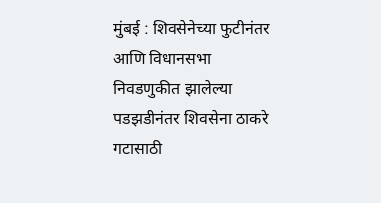मुंबई : शिवसेनेच्या फुटीनंतर आणि विधानसभा निवडणुकीत झालेल्या पडझडीनंतर शिवसेना ठाकरे गटासाठी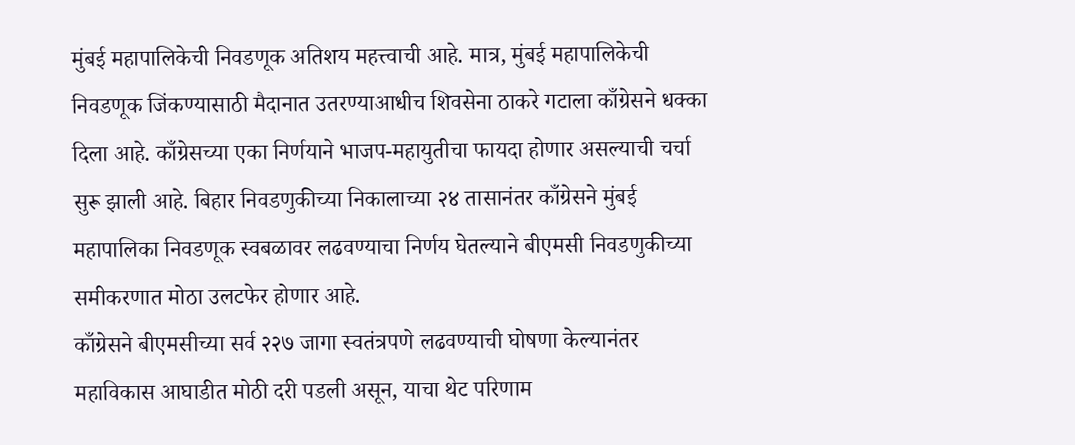मुंबई महापालिकेची निवडणूक अतिशय महत्त्वाची आहे. मात्र, मुंबई महापालिकेची निवडणूक जिंकण्यासाठी मैदानात उतरण्याआधीच शिवसेना ठाकरे गटाला काँग्रेसने धक्का दिला आहे. काँग्रेसच्या एका निर्णयाने भाजप-महायुतीचा फायदा होणार असल्याची चर्चा सुरू झाली आहे. बिहार निवडणुकीच्या निकालाच्या २४ तासानंतर काँग्रेसने मुंबई महापालिका निवडणूक स्वबळावर लढवण्याचा निर्णय घेतल्याने बीएमसी निवडणुकीच्या समीकरणात मोठा उलटफेर होणार आहे.
काँग्रेसने बीएमसीच्या सर्व २२७ जागा स्वतंत्रपणे लढवण्याची घोषणा केल्यानंतर महाविकास आघाडीत मोठी दरी पडली असून, याचा थेट परिणाम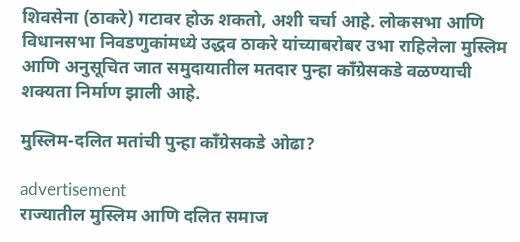शिवसेना (ठाकरे) गटावर होऊ शकतो, अशी चर्चा आहे. लोकसभा आणि विधानसभा निवडणुकांमध्ये उद्धव ठाकरे यांच्याबरोबर उभा राहिलेला मुस्लिम आणि अनुसूचित जात समुदायातील मतदार पुन्हा काँग्रेसकडे वळण्याची शक्यता निर्माण झाली आहे.

मुस्लिम-दलित मतांची पुन्हा काँग्रेसकडे ओढा?

advertisement
राज्यातील मुस्लिम आणि दलित समाज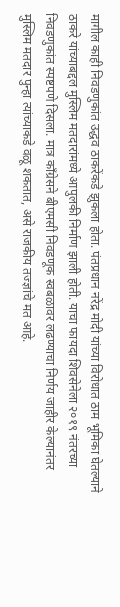मागील काही निवडणुकांत उद्धव ठाकरेंकडे झुकला होता. पंतप्रधान नरेंद्र मोदी यांच्या विरोधात ठाम भूमिका घेतल्याने ठाकरे यांच्याबद्दल मुस्लिम मतदारांमध्ये आपुलकी निर्माण झाली होती. याचा फायदा शिवसेनेला २०१९ नंतरच्या निवडणुकांत स्पष्टपणे दिसला. मात्र काँग्रेसने बीएमसी निवडणूक स्वबळावर लढण्याचा निर्णय जाहीर केल्यानंतर मुस्लिम मतदार पुन्हा त्यांच्याकडे वळू शकतात, असे राजकीय तज्ज्ञांचे मत आहे.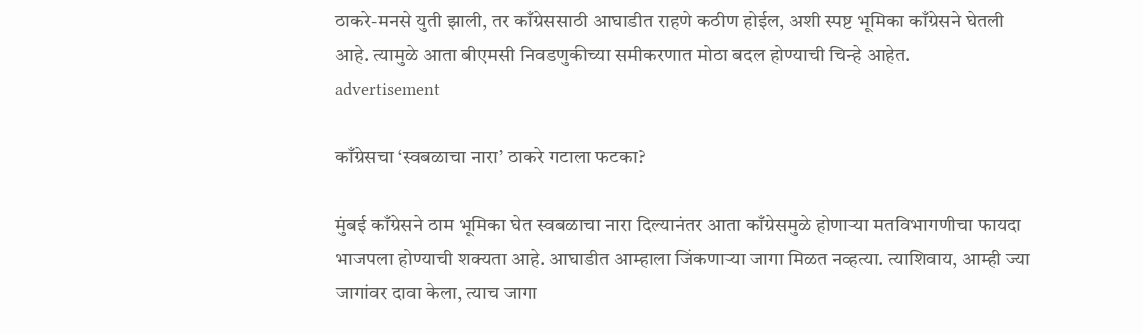ठाकरे-मनसे युती झाली, तर काँग्रेससाठी आघाडीत राहणे कठीण होईल, अशी स्पष्ट भूमिका काँग्रेसने घेतली आहे. त्यामुळे आता बीएमसी निवडणुकीच्या समीकरणात मोठा बदल होण्याची चिन्हे आहेत.
advertisement

काँग्रेसचा ‘स्वबळाचा नारा’ ठाकरे गटाला फटका?

मुंबई काँग्रेसने ठाम भूमिका घेत स्वबळाचा नारा दिल्यानंतर आता काँग्रेसमुळे होणाऱ्या मतविभागणीचा फायदा भाजपला होण्याची शक्यता आहे. आघाडीत आम्हाला जिंकणाऱ्या जागा मिळत नव्हत्या. त्याशिवाय, आम्ही ज्या जागांवर दावा केला, त्याच जागा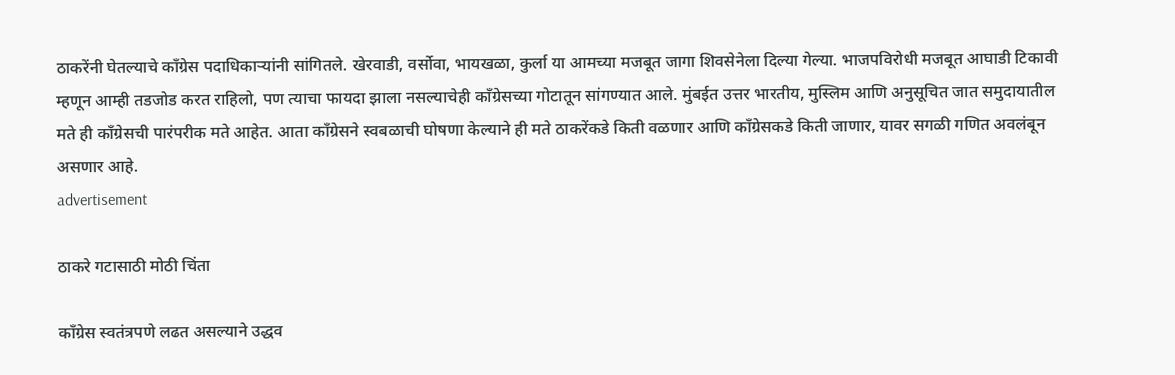ठाकरेंनी घेतल्याचे काँग्रेस पदाधिकाऱ्यांनी सांगितले. खेरवाडी, वर्सोवा, भायखळा, कुर्ला या आमच्या मजबूत जागा शिवसेनेला दिल्या गेल्या. भाजपविरोधी मजबूत आघाडी टिकावी म्हणून आम्ही तडजोड करत राहिलो, पण त्याचा फायदा झाला नसल्याचेही काँग्रेसच्या गोटातून सांगण्यात आले. मुंबईत उत्तर भारतीय, मुस्लिम आणि अनुसूचित जात समुदायातील मते ही काँग्रेसची पारंपरीक मते आहेत. आता काँग्रेसने स्वबळाची घोषणा केल्याने ही मते ठाकरेंकडे किती वळणार आणि काँग्रेसकडे किती जाणार, यावर सगळी गणित अवलंबून असणार आहे.
advertisement

ठाकरे गटासाठी मोठी चिंता

काँग्रेस स्वतंत्रपणे लढत असल्याने उद्धव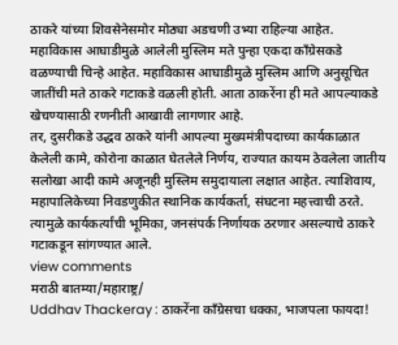ठाकरे यांच्या शिवसेनेसमोर मोठ्या अडचणी उभ्या राहिल्या आहेत. महाविकास आघाडीमुळे आलेली मुस्लिम मते पुन्हा एकदा काँग्रेसकडे वळण्याची चिन्हे आहेत. महाविकास आघाडीमुळे मुस्लिम आणि अनुसूचित जातींची मते ठाकरे गटाकडे वळली होती. आता ठाकरेंना ही मते आपल्याकडे खेचण्यासाठी रणनीती आखावी लागणार आहे.
तर, दुसरीकडे उद्धव ठाकरे यांनी आपल्या मुख्यमंत्रीपदाच्या कार्यकाळात केलेली कामे, कोरोना काळात घेतलेले निर्णय, राज्यात कायम ठेवलेला जातीय सलोखा आदी कामे अजूनही मुस्लिम समुदायाला लक्षात आहेत. त्याशिवाय, महापालिकेच्या निवडणुकीत स्थानिक कार्यकर्ता, संघटना महत्त्वाची ठरते. त्यामुळे कार्यकर्त्यांची भूमिका, जनसंपर्क निर्णायक ठरणार असल्याचे ठाकरे गटाकडून सांगण्यात आले.
view comments
मराठी बातम्या/महाराष्ट्र/
Uddhav Thackeray : ठाकरेंना काँग्रेसचा धक्का, भाजपला फायदा!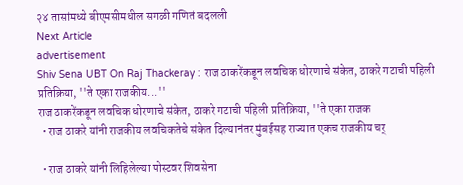२४ तासांमध्ये बीएमसीमधील सगळी गणितं बदलली
Next Article
advertisement
Shiv Sena UBT On Raj Thackeray : राज ठाकरेंकडून लवचिक धोरणाचे संकेत, ठाकरे गटाची पहिली प्रतिक्रिया, ''ते एका राजकीय...''
राज ठाकरेंकडून लवचिक धोरणाचे संकेत, ठाकरे गटाची पहिली प्रतिक्रिया, ''ते एका राजक
  • राज ठाकरे यांनी राजकीय लवचिकतेचे संकेत दिल्यानंतर मुंबईसह राज्यात एकच राजकीय चर्

  • राज ठाकरे यांनी लिहिलेल्या पोस्टवर शिवसेना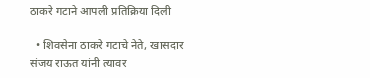ठाकरे गटाने आपली प्रतिक्रिया दिली

  • शिवसेना ठाकरे गटाचे नेते, खासदार संजय राऊत यांनी त्यावर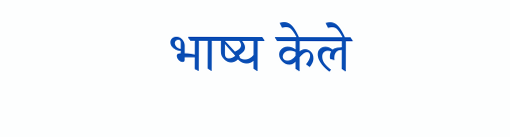भाष्य केले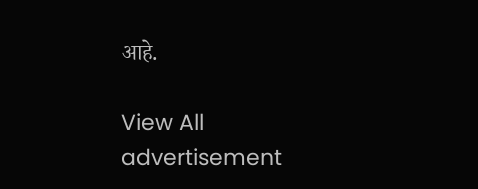आहे.

View All
advertisement